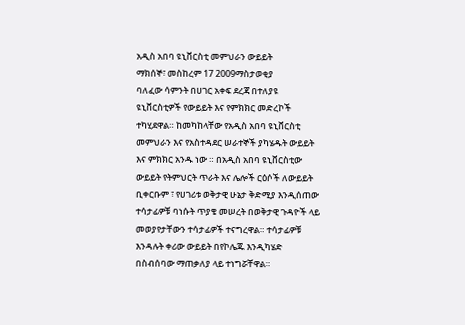አዲስ አበባ ዩኒቨርስቲ መምህራን ውይይት
ማክሰኞ፣ መስከረም 17 2009ማስታወቂያ
ባለፈው ሳምንት በሀገር አቀፍ ደረጃ በተለያዩ ዩኒቨርስቲዎች የውይይት እና የምክክር መድረኮች ተካሂደዋል። ከመካከላቸው የአዲስ አበባ ዩኒቨርስቲ መምህራን እና የአስተዳደር ሠራተኞች ያካሄዱት ውይይት እና ምክክር አንዱ ነው ። በአዲስ አበባ ዩኒቨርስቲው ውይይት የትምህርት ጥራት እና ሌሎች ርዕሶች ለውይይት ቢቀርቡም ፣ የሀገሪቱ ወቅታዊ ሁኔታ ቅድሚያ እንዲሰጠው ተሳታፊዎቹ ባነሱት ጥያቄ መሠረት በወቅታዊ ጉዳዮች ላይ መወያየታቸውን ተሳታፊዎች ተናግረዋል። ተሳታፊዎቹ እንዳሉት ቀሪው ውይይት በየኮሌጁ እንዲካሄድ በስብሰባው ማጠቃለያ ላይ ተነግሯቸዋል።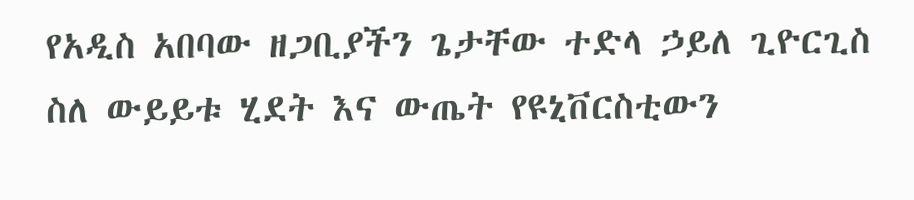የአዲስ አበባው ዘጋቢያችን ጌታቸው ተድላ ኃይለ ጊዮርጊስ ስለ ውይይቱ ሂደት እና ውጤት የዩኒቨርስቲውን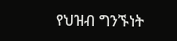የህዝብ ግንኙነት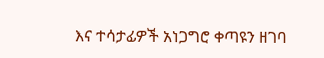እና ተሳታፊዎች አነጋግሮ ቀጣዩን ዘገባ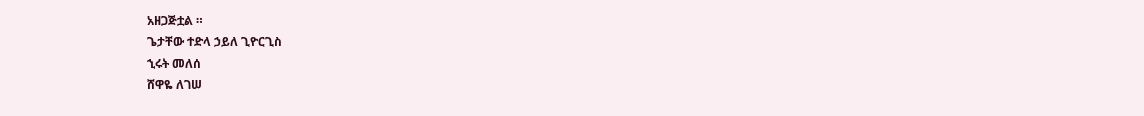አዘጋጅቷል ።
ጌታቸው ተድላ ኃይለ ጊዮርጊስ
ኂሩት መለሰ
ሸዋዬ ለገሠ